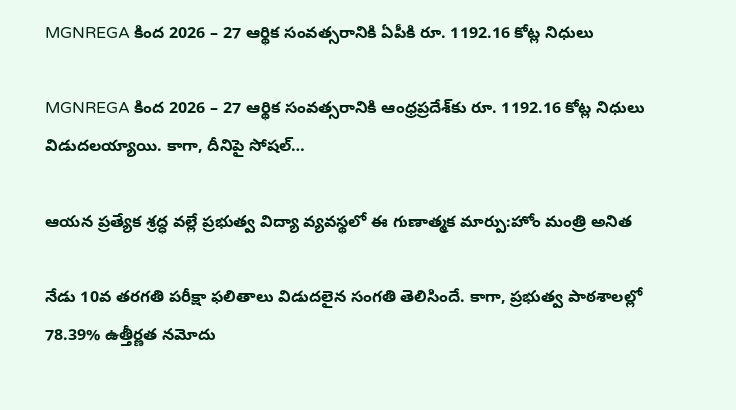MGNREGA కింద 2026 – 27 ఆర్థిక సంవత్సరానికి ఏపీకి రూ. 1192.16 కోట్ల నిధులు

MGNREGA కింద 2026 – 27 ఆర్థిక సంవత్సరానికి ఆంధ్రప్రదేశ్‌కు రూ. 1192.16 కోట్ల నిధులు విడుదలయ్యాయి. కాగా, దీనిపై సోషల్…

ఆయన ప్రత్యేక శ్రద్ధ వల్లే ప్రభుత్వ విద్యా వ్యవస్థలో ఈ గుణాత్మక మార్పు:హోం మంత్రి అనిత

నేడు 10వ తరగతి పరీక్షా ఫలితాలు విడుదలైన సంగతి తెలిసిందే. కాగా, ప్రభుత్వ పాఠశాలల్లో 78.39% ఉత్తీర్ణత నమోదు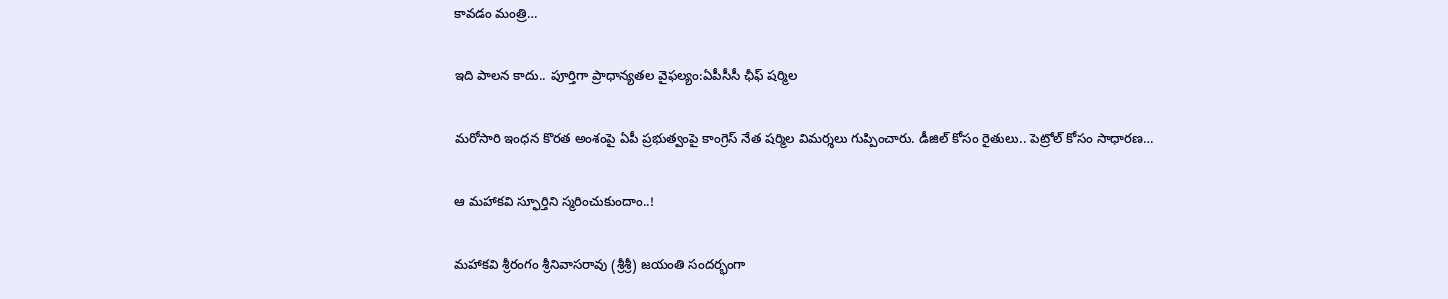కావడం మంత్రి…

ఇది పాలన కాదు.. పూర్తిగా ప్రాధాన్యతల వైఫల్యం:ఏపీసీసీ ఛీఫ్ షర్మిల

మరోసారి ఇంధన కొరత అంశంపై ఏపీ ప్రభుత్వంపై కాంగ్రెస్ నేత షర్మిల విమర్శలు గుప్పించారు. డీజిల్ కోసం రైతులు.. పెట్రోల్ కోసం సాధారణ…

ఆ మహాకవి స్ఫూర్తిని స్మరించుకుందాం..!

మహాకవి శ్రీరంగం శ్రీనివాసరావు (శ్రీశ్రీ) జయంతి సందర్భంగా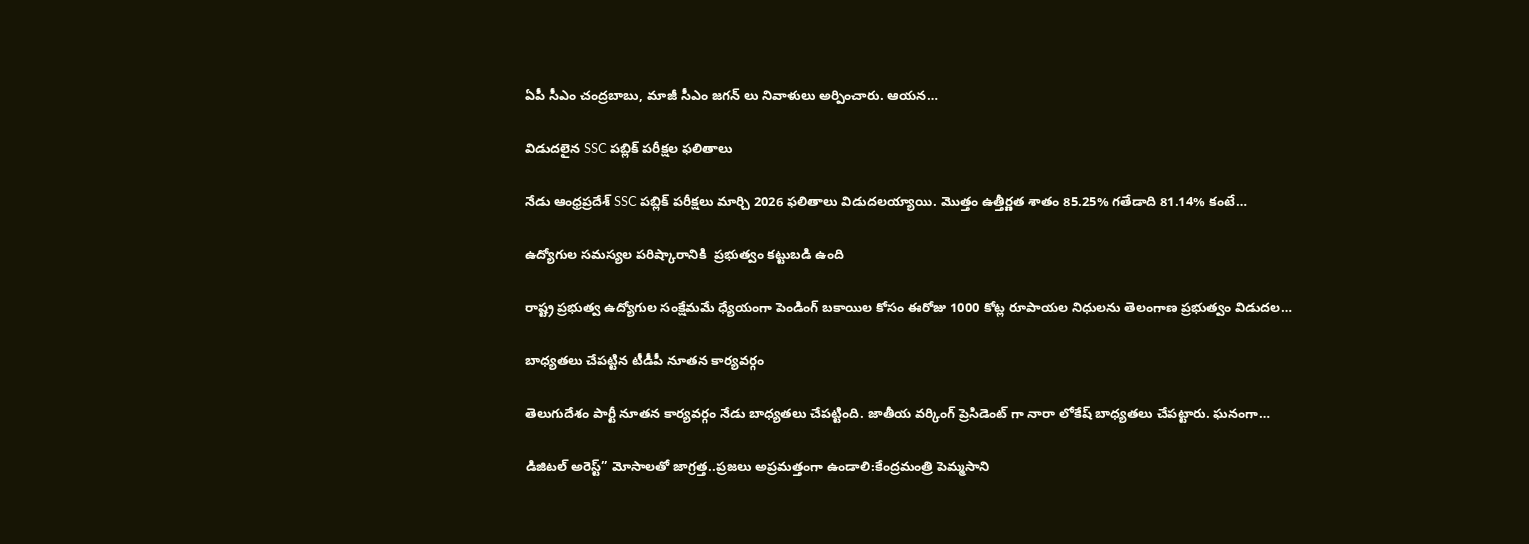ఏపీ సీఎం చంద్రబాబు, మాజీ సీఎం జగన్ లు నివాళులు అర్పించారు. ఆయన…

విడుదలైన SSC పబ్లిక్ పరీక్షల ఫలితాలు

నేడు ఆంధ్రప్రదేశ్ SSC పబ్లిక్ పరీక్షలు మార్చి 2026 ఫలితాలు విడుదలయ్యాయి. మొత్తం ఉత్తీర్ణత శాతం 85.25% గతేడాది 81.14% కంటే…

ఉద్యోగుల సమస్యల పరిష్కారానికి  ప్రభుత్వం కట్టుబడి ఉంది

రాష్ట్ర ప్రభుత్వ ఉద్యోగుల సంక్షేమమే ధ్యేయంగా పెండింగ్ బకాయిల కోసం ఈరోజు 1000 కోట్ల రూపాయల నిధులను తెలంగాణ ప్రభుత్వం విడుదల…

బాధ్యతలు చేపట్టిన టీడీపీ నూతన కార్యవర్గం

తెలుగుదేశం పార్టీ నూతన కార్యవర్గం నేడు బాధ్యతలు చేపట్టింది. జాతీయ వర్కింగ్ ప్రెసిడెంట్ గా నారా లోకేష్ బాధ్యతలు చేపట్టారు. ఘనంగా…

డిజిటల్ అరెస్ట్” మోసాలతో జాగ్రత్త..ప్రజలు అప్రమత్తంగా ఉండాలి:కేంద్రమంత్రి పెమ్మసాని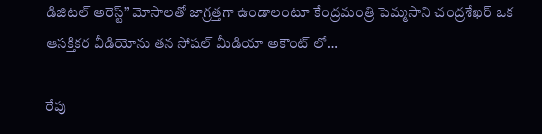డిజిటల్ అరెస్ట్” మోసాలతో జాగ్రత్తగా ఉండాలంటూ కేంద్రమంత్రి పెమ్మసాని చంద్రశేఖర్ ఒక ఆసక్తికర వీడియోను తన సోషల్ మీడియా అకౌంట్ లో…

రేపు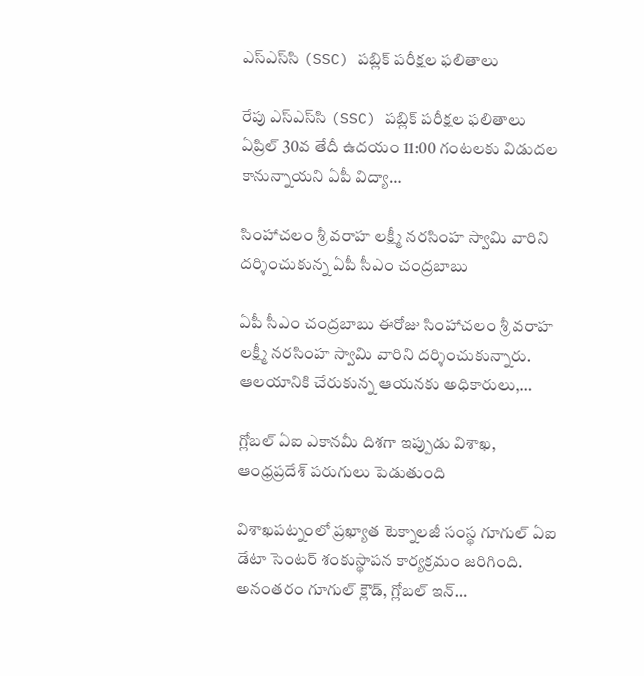ఎస్‌ఎస్‌సి (SSC) పబ్లిక్ పరీక్షల ఫలితాలు

రేపు ఎస్‌ఎస్‌సి (SSC) పబ్లిక్ పరీక్షల ఫలితాలు ఏప్రిల్ 30వ తేదీ ఉదయం 11:00 గంటలకు విడుదల కానున్నాయని ఏపీ విద్యా…

సింహాచలం శ్రీ వరాహ లక్ష్మీ నరసింహ స్వామి వారిని దర్శించుకున్న ఏపీ సీఎం చంద్రబాబు

ఏపీ సీఎం చంద్రబాబు ఈరోజు సింహాచలం శ్రీ వరాహ లక్ష్మీ నరసింహ స్వామి వారిని దర్శించుకున్నారు. ఆలయానికి చేరుకున్న ఆయనకు అధికారులు,…

గ్లోబల్ ఏఐ ఎకానమీ దిశగా ఇప్పుడు విశాఖ, ఆంధ్రప్రదేశ్ పరుగులు పెడుతుంది

విశాఖపట్నంలో ప్రఖ్యాత టెక్నాలజీ సంస్థ గూగుల్ ఏఐ డేటా సెంటర్ శంకుస్థాపన కార్యక్రమం జరిగింది. అనంతరం గూగుల్ క్లౌడ్, గ్లోబల్ ఇన్…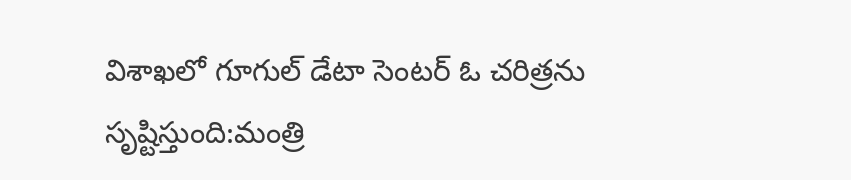విశాఖలో గూగుల్ డేటా సెంటర్ ఓ చరిత్రను సృష్టిస్తుంది:మంత్రి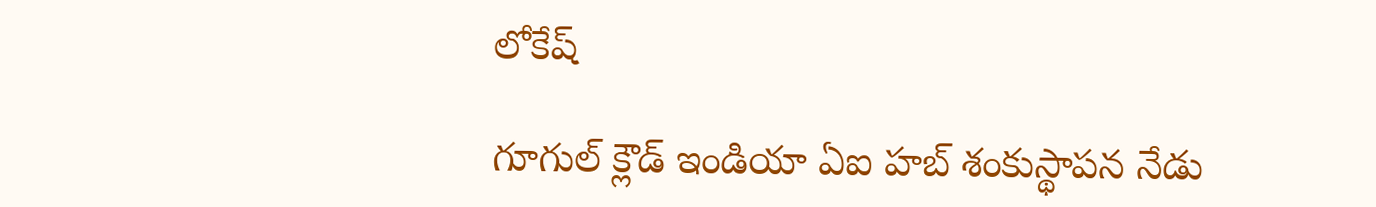లోకేష్

గూగుల్ క్లౌడ్ ఇండియా ఏఐ హబ్ శంకుస్థాపన నేడు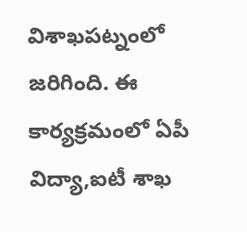విశాఖపట్నంలో జరిగింది. ఈ కార్యక్రమంలో ఏపీ విద్యా,ఐటీ శాఖ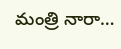మంత్రి నారా…